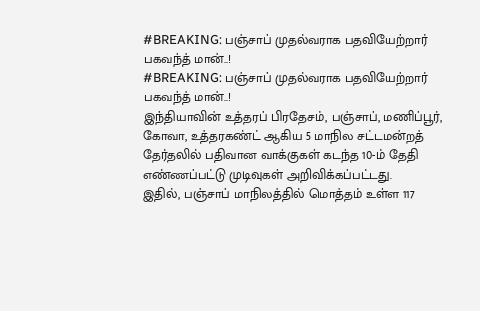#BREAKING: பஞ்சாப் முதல்வராக பதவியேற்றார் பகவந்த் மான்..!
#BREAKING: பஞ்சாப் முதல்வராக பதவியேற்றார் பகவந்த் மான்..!
இந்தியாவின் உத்தரப் பிரதேசம், பஞ்சாப், மணிப்பூர், கோவா, உத்தரகண்ட் ஆகிய 5 மாநில சட்டமன்றத் தேர்தலில் பதிவான வாக்குகள் கடந்த 10-ம் தேதி எண்ணப்பட்டு முடிவுகள் அறிவிக்கப்பட்டது.
இதில், பஞ்சாப் மாநிலத்தில் மொத்தம் உள்ள 117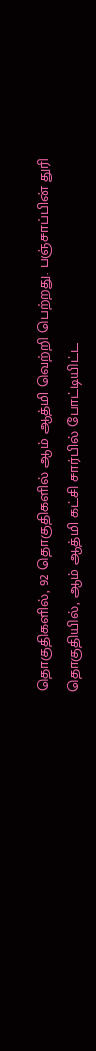தொகுதிகளில், 92 தொகுதிகளில் ஆம் ஆத்மி வெற்றி பெற்றது. பஞ்சாப்பின் துரி தொகுதியில், ஆம் ஆத்மி கட்சி சார்பில் போட்டியிட்ட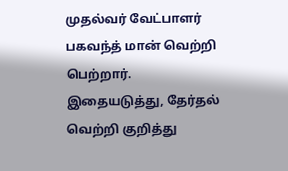முதல்வர் வேட்பாளர் பகவந்த் மான் வெற்றி பெற்றார்.
இதையடுத்து, தேர்தல் வெற்றி குறித்து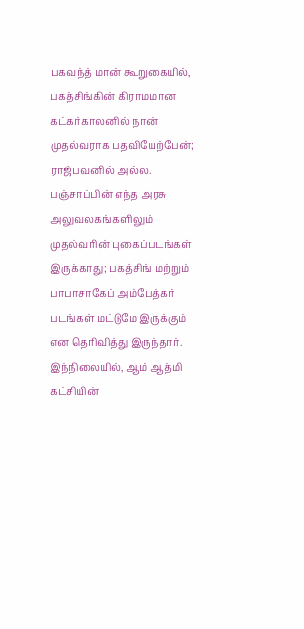பகவந்த் மான் கூறுகையில், பகத்சிங்கின் கிராமமான கட்கர்காலனில் நான் முதல்வராக பதவியேற்பேன்; ராஜ்பவனில் அல்ல.
பஞ்சாப்பின் எந்த அரசு அலுவலகங்களிலும் முதல்வரின் புகைப்படங்கள் இருக்காது; பகத்சிங் மற்றும் பாபாசாகேப் அம்பேத்கர் படங்கள் மட்டுமே இருக்கும் என தெரிவித்து இருந்தார்.
இந்நிலையில், ஆம் ஆத்மி கட்சியின்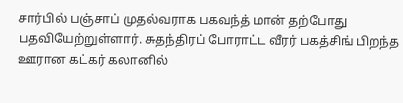சார்பில் பஞ்சாப் முதல்வராக பகவந்த் மான் தற்போது பதவியேற்றுள்ளார். சுதந்திரப் போராட்ட வீரர் பகத்சிங் பிறந்த ஊரான கட்கர் கலானில்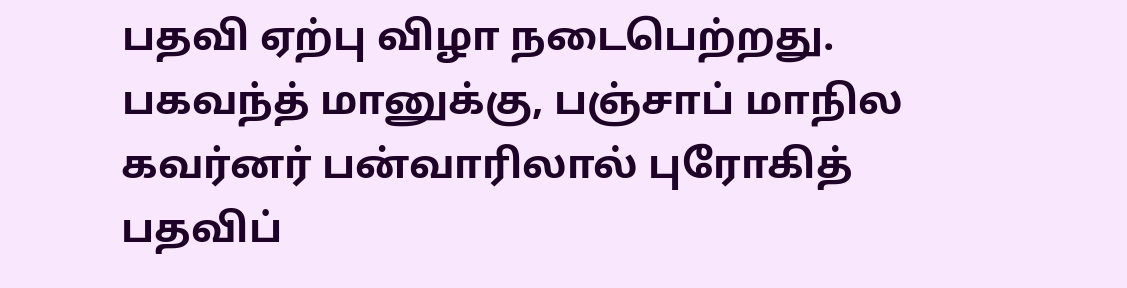பதவி ஏற்பு விழா நடைபெற்றது. பகவந்த் மானுக்கு, பஞ்சாப் மாநில கவர்னர் பன்வாரிலால் புரோகித் பதவிப்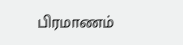பிரமாணம்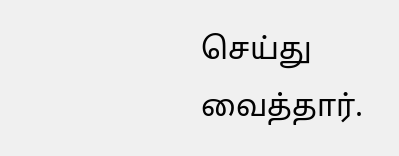செய்து வைத்தார்.